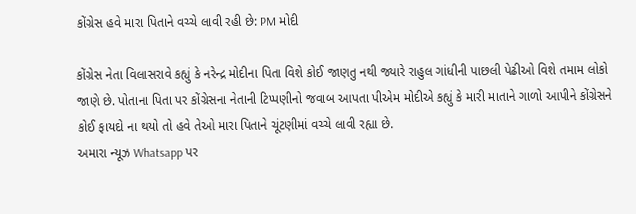કોંગ્રેસ હવે મારા પિતાને વચ્ચે લાવી રહી છે: PM મોદી

કોંગ્રેસ નેતા વિલાસરાવે કહ્યું કે નરેન્દ્ર મોદીના પિતા વિશે કોઈ જાણતુ નથી જ્યારે રાહુલ ગાંધીની પાછલી પેઢીઓ વિશે તમામ લોકો જાણે છે. પોતાના પિતા પર કોંગ્રેસના નેતાની ટિપ્પણીનો જવાબ આપતા પીએમ મોદીએ કહ્યું કે મારી માતાને ગાળો આપીને કોંગ્રેસને કોઈ ફાયદો ના થયો તો હવે તેઓ મારા પિતાને ચૂંટણીમાં વચ્ચે લાવી રહ્યા છે.
અમારા ન્યૂઝ Whatsapp પર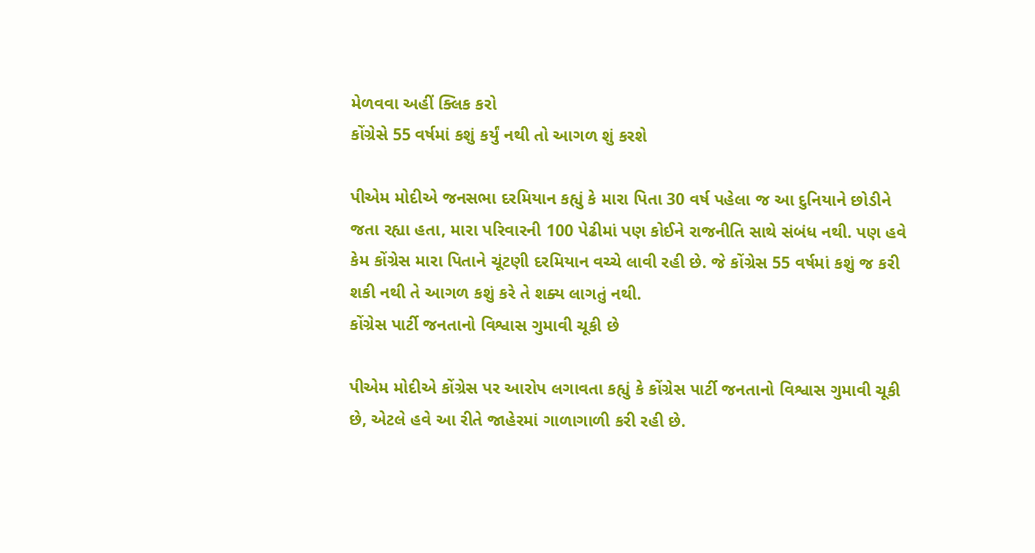મેળવવા અહીં ક્લિક કરો
કોંગ્રેસે 55 વર્ષમાં કશું કર્યું નથી તો આગળ શું કરશે

પીએમ મોદીએ જનસભા દરમિયાન કહ્યું કે મારા પિતા 30 વર્ષ પહેલા જ આ દુનિયાને છોડીને જતા રહ્યા હતા, મારા પરિવારની 100 પેઢીમાં પણ કોઈને રાજનીતિ સાથે સંબંધ નથી. પણ હવે કેમ કોંગ્રેસ મારા પિતાને ચૂંટણી દરમિયાન વચ્ચે લાવી રહી છે. જે કોંગ્રેસ 55 વર્ષમાં કશું જ કરી શકી નથી તે આગળ કશું કરે તે શક્ય લાગતું નથી.
કોંગ્રેસ પાર્ટી જનતાનો વિશ્વાસ ગુમાવી ચૂકી છે

પીએમ મોદીએ કોંગ્રેસ પર આરોપ લગાવતા કહ્યું કે કોંગ્રેસ પાર્ટી જનતાનો વિશ્વાસ ગુમાવી ચૂકી છે, એટલે હવે આ રીતે જાહેરમાં ગાળાગાળી કરી રહી છે.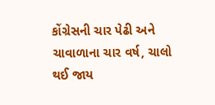કોંગ્રેસની ચાર પેઢી અને ચાવાળાના ચાર વર્ષ, ચાલો થઈ જાય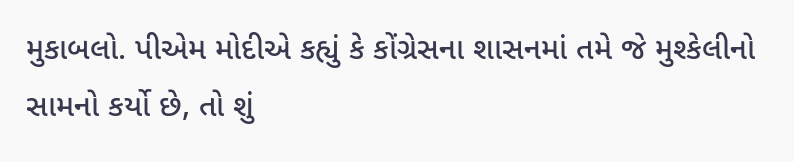મુકાબલો. પીએમ મોદીએ કહ્યું કે કોંગ્રેસના શાસનમાં તમે જે મુશ્કેલીનો સામનો કર્યો છે, તો શું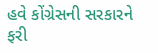હવે કોંગ્રેસની સરકારને ફરી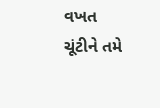વખત ચૂંટીને તમે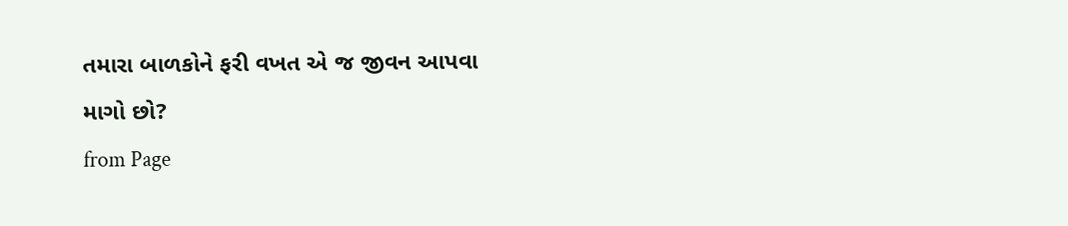તમારા બાળકોને ફરી વખત એ જ જીવન આપવા માગો છો?
from Page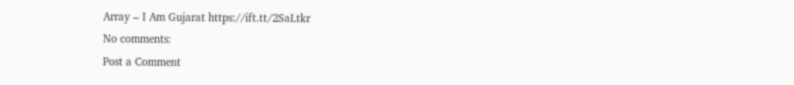Array – I Am Gujarat https://ift.tt/2SaLtkr
No comments:
Post a Comment